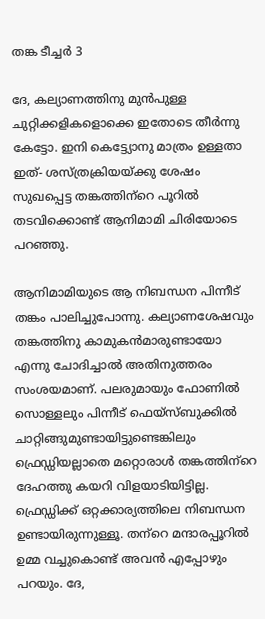തങ്ക ടീച്ചർ 3

ദേ, കല്യാണത്തിനു മുൻപുള്ള ചുറ്റിക്കളികളൊക്കെ ഇതോടെ തീർന്നു കേട്ടോ. ഇനി കെട്ട്യോനു മാത്രം ഉള്ളതാ ഇത്- ശസ്ത്രക്രിയയ്ക്കു ശേഷം സുഖപ്പെട്ട തങ്കത്തിന്‌റെ പൂറിൽ തടവിക്കൊണ്ട് ആനിമാമി ചിരിയോടെ പറഞ്ഞു.

ആനിമാമിയുടെ ആ നിബന്ധന പിന്നീട് തങ്കം പാലിച്ചുപോന്നു. കല്യാണശേഷവും തങ്കത്തിനു കാമുകൻമാരുണ്ടായോ എന്നു ചോദിച്ചാൽ അതിനുത്തരം സംശയമാണ്. പലരുമായും ഫോണിൽ സൊള്ളലും പിന്നീട് ഫെയ്‌സ്ബുക്കിൽ ചാറ്റിങ്ങുമുണ്ടായിട്ടുണ്ടെങ്കിലും ഫ്രെഡ്ഡിയല്ലാതെ മറ്റൊരാൾ തങ്കത്തിന്‌റെ ദേഹത്തു കയറി വിളയാടിയിട്ടില്ല.
ഫ്രെഡ്ഡിക്ക് ഒറ്റക്കാര്യത്തിലെ നിബന്ധന ഉണ്ടായിരുന്നുള്ളൂ. തന്‌റെ മന്ദാരപ്പൂറിൽ ഉമ്മ വച്ചുകൊണ്ട് അവൻ എപ്പോഴും പറയും. ദേ,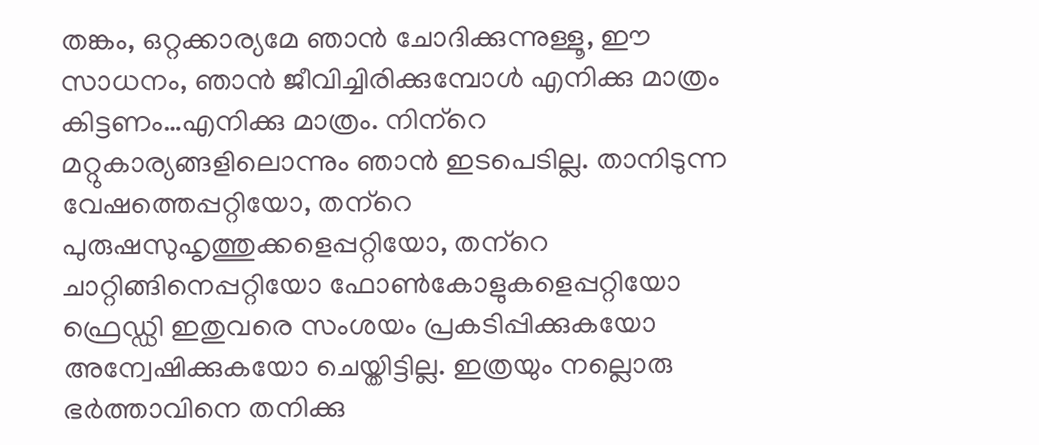തങ്കം, ഒറ്റക്കാര്യമേ ഞാൻ ചോദിക്കുന്നുള്ളൂ, ഈ സാധനം, ഞാൻ ജീവിച്ചിരിക്കുമ്പോൾ എനിക്കു മാത്രം കിട്ടണം…എനിക്കു മാത്രം. നിന്‌റെ മറ്റുകാര്യങ്ങളിലൊന്നും ഞാൻ ഇടപെടില്ല. താനിടുന്ന വേഷത്തെപ്പറ്റിയോ, തന്‌റെ പുരുഷസുഹൃത്തുക്കളെപ്പറ്റിയോ, തന്‌റെ ചാറ്റിങ്ങിനെപ്പറ്റിയോ ഫോൺകോളുകളെപ്പറ്റിയോ ഫ്രെഡ്ഡി ഇതുവരെ സംശയം പ്രകടിപ്പിക്കുകയോ അന്വേഷിക്കുകയോ ചെയ്തിട്ടില്ല. ഇത്രയും നല്ലൊരു ഭർത്താവിനെ തനിക്കു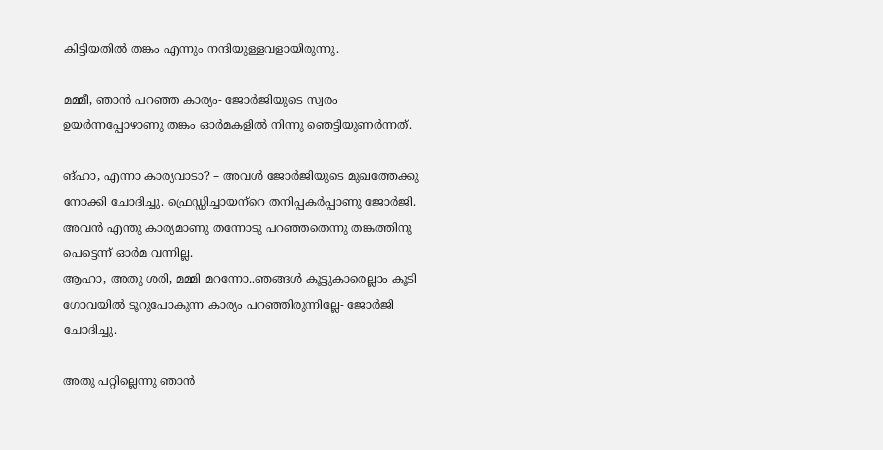കിട്ടിയതിൽ തങ്കം എന്നും നന്ദിയുള്ളവളായിരുന്നു.

മമ്മീ, ഞാൻ പറഞ്ഞ കാര്യം- ജോർജിയുടെ സ്വരം ഉയർന്നപ്പോഴാണു തങ്കം ഓർമകളിൽ നിന്നു ഞെട്ടിയുണർന്നത്.

ങ്ഹാ, എന്നാ കാര്യവാടാ? – അവൾ ജോർജിയുടെ മുഖത്തേക്കു നോക്കി ചോദിച്ചു. ഫ്രെഡ്ഡിച്ചായന്‌റെ തനിപ്പകർപ്പാണു ജോർജി. അവൻ എന്തു കാര്യമാണു തന്നോടു പറഞ്ഞതെന്നു തങ്കത്തിനു പെട്ടെന്ന് ഓർമ വന്നില്ല.
ആഹാ, അതു ശരി, മമ്മി മറന്നോ..ഞങ്ങൾ കൂട്ടുകാരെല്ലാം കൂടി ഗോവയിൽ ടൂറുപോകുന്ന കാര്യം പറഞ്ഞിരുന്നില്ലേ- ജോർജി ചോദിച്ചു.

അതു പറ്റില്ലെന്നു ഞാൻ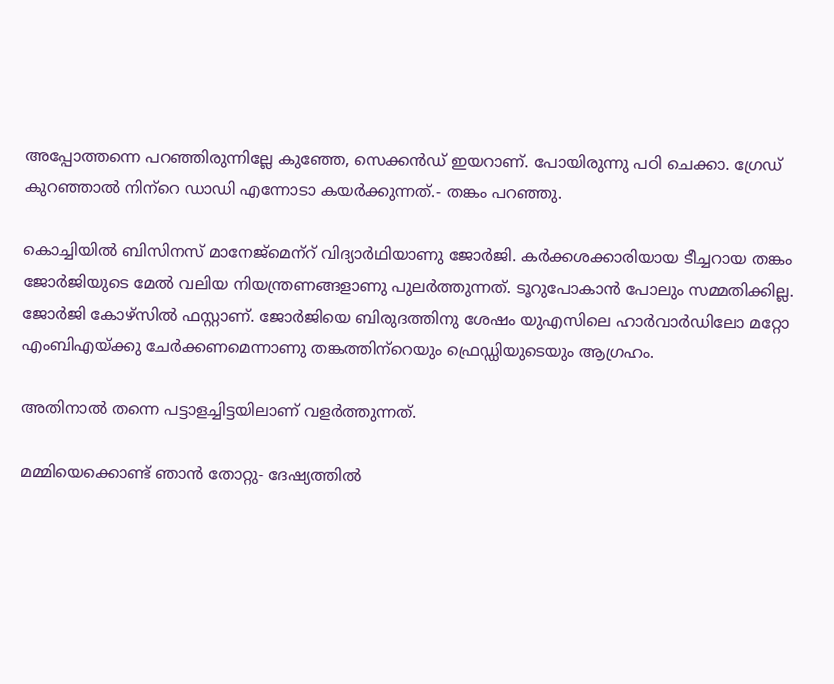അപ്പോത്തന്നെ പറഞ്ഞിരുന്നില്ലേ കുഞ്ഞേ, സെക്കൻഡ് ഇയറാണ്. പോയിരുന്നു പഠി ചെക്കാ. ഗ്രേഡ് കുറഞ്ഞാൽ നിന്‌റെ ഡാഡി എന്നോടാ കയർക്കുന്നത്.- തങ്കം പറഞ്ഞു.

കൊച്ചിയിൽ ബിസിനസ് മാനേജ്‌മെന്‌റ് വിദ്യാർഥിയാണു ജോർജി. കർക്കശക്കാരിയായ ടീച്ചറായ തങ്കം
ജോർജിയുടെ മേൽ വലിയ നിയന്ത്രണങ്ങളാണു പുലർത്തുന്നത്. ടൂറുപോകാൻ പോലും സമ്മതിക്കില്ല. ജോർജി കോഴ്‌സിൽ ഫസ്റ്റാണ്. ജോർജിയെ ബിരുദത്തിനു ശേഷം യുഎസിലെ ഹാർവാർഡിലോ മറ്റോ എംബിഎയ്ക്കു ചേർക്കണമെന്നാണു തങ്കത്തിന്‌റെയും ഫ്രെഡ്ഡിയുടെയും ആഗ്രഹം.

അതിനാൽ തന്നെ പട്ടാളച്ചിട്ടയിലാണ് വളർത്തുന്നത്.

മമ്മിയെക്കൊണ്ട് ഞാൻ തോറ്റു- ദേഷ്യത്തിൽ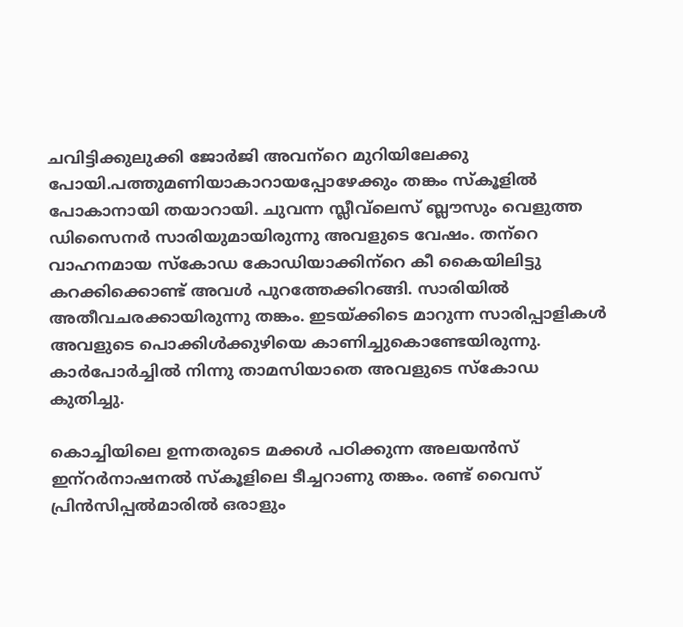ചവിട്ടിക്കുലുക്കി ജോർജി അവന്‌റെ മുറിയിലേക്കു പോയി.പത്തുമണിയാകാറായപ്പോഴേക്കും തങ്കം സ്‌കൂളിൽ പോകാനായി തയാറായി. ചുവന്ന സ്ലീവ്‌ലെസ് ബ്ലൗസും വെളുത്ത ഡിസൈനർ സാരിയുമായിരുന്നു അവളുടെ വേഷം. തന്‌റെ വാഹനമായ സ്‌കോഡ കോഡിയാക്കിന്‌റെ കീ കൈയിലിട്ടു കറക്കിക്കൊണ്ട് അവൾ പുറത്തേക്കിറങ്ങി. സാരിയിൽ അതീവചരക്കായിരുന്നു തങ്കം. ഇടയ്ക്കിടെ മാറുന്ന സാരിപ്പാളികൾ അവളുടെ പൊക്കിൾക്കുഴിയെ കാണിച്ചുകൊണ്ടേയിരുന്നു.
കാർപോർച്ചിൽ നിന്നു താമസിയാതെ അവളുടെ സ്‌കോഡ കുതിച്ചു.

കൊച്ചിയിലെ ഉന്നതരുടെ മക്കൾ പഠിക്കുന്ന അലയൻസ് ഇന്‌റർനാഷനൽ സ്‌കൂളിലെ ടീച്ചറാണു തങ്കം. രണ്ട് വൈസ് പ്രിൻസിപ്പൽമാരിൽ ഒരാളും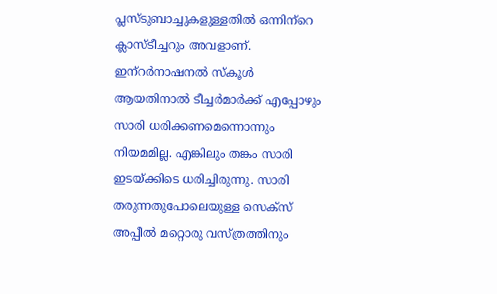പ്ലസ്ടുബാച്ചുകളുള്ളതിൽ ഒന്നിന്‌റെ ക്ലാസ്ടീച്ചറും അവളാണ്. ഇന്‌റർനാഷനൽ സ്‌കൂൾ ആയതിനാൽ ടീച്ചർമാർക്ക് എപ്പോഴും സാരി ധരിക്കണമെന്നൊന്നും നിയമമില്ല. എങ്കിലും തങ്കം സാരി ഇടയ്ക്കിടെ ധരിച്ചിരുന്നു. സാരി തരുന്നതുപോലെയുള്ള സെക്‌സ് അപ്പീൽ മറ്റൊരു വസ്ത്രത്തിനും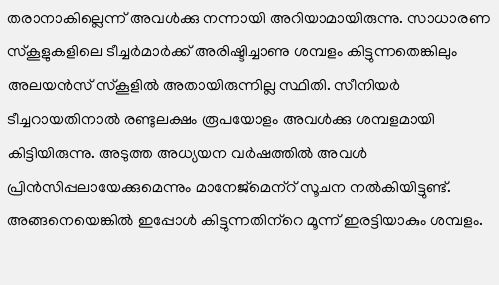തരാനാകില്ലെന്ന് അവൾക്കു നന്നായി അറിയാമായിരുന്നു. സാധാരണ സ്‌കൂളുകളിലെ ടീച്ചർമാർക്ക് അരിഷ്ടിച്ചാണു ശമ്പളം കിട്ടുന്നതെങ്കിലും അലയൻസ് സ്‌കൂളിൽ അതായിരുന്നില്ല സ്ഥിതി. സീനിയർ ടീച്ചറായതിനാൽ രണ്ടുലക്ഷം രൂപയോളം അവൾക്കു ശമ്പളമായി കിട്ടിയിരുന്നു. അടുത്ത അധ്യയന വർഷത്തിൽ അവൾ പ്രിൻസിപ്പലായേക്കുമെന്നും മാനേജ്‌മെന്‌റ് സൂചന നൽകിയിട്ടുണ്ട്. അങ്ങനെയെങ്കിൽ ഇപ്പോൾ കിട്ടുന്നതിന്‌റെ മൂന്ന് ഇരട്ടിയാകും ശമ്പളം.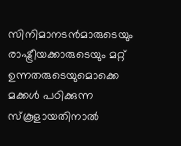സിനിമാനടൻമാരുടെയും രാഷ്ട്രീയക്കാരുടെയും മറ്റ് ഉന്നതരുടെയുമൊക്കെ മക്കൾ പഠിക്കുന്ന സ്‌കൂളായതിനാൽ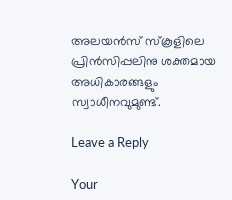അലയൻസ് സ്‌കൂളിലെ പ്രിൻസിപ്പലിനു ശക്തമായ അധികാരങ്ങളും സ്വാധീനവുമുണ്ട്.

Leave a Reply

Your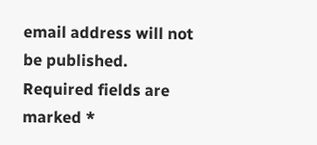email address will not be published. Required fields are marked *